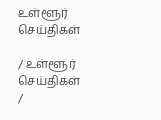உள்ளூர் செய்திகள்

/ உள்ளூர் செய்திகள் /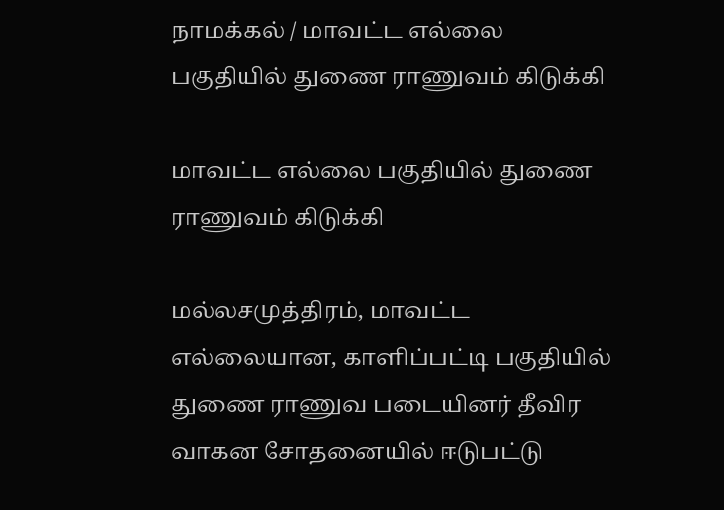நாமக்கல் / மாவட்ட எல்லை பகுதியில் துணை ராணுவம் கிடுக்கி

மாவட்ட எல்லை பகுதியில் துணை ராணுவம் கிடுக்கி

மல்லசமுத்திரம், மாவட்ட எல்லையான, காளிப்பட்டி பகுதியில் துணை ராணுவ படையினர் தீவிர வாகன சோதனையில் ஈடுபட்டு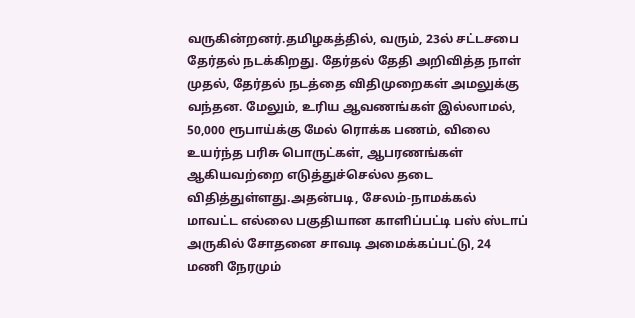வருகின்றனர்.தமிழகத்தில், வரும், 23ல் சட்டசபை தேர்தல் நடக்கிறது. தேர்தல் தேதி அறிவித்த நாள் முதல், தேர்தல் நடத்தை விதிமுறைகள் அமலுக்கு வந்தன. மேலும், உரிய ஆவணங்கள் இல்லாமல், 50,000 ரூபாய்க்கு மேல் ரொக்க பணம், விலை உயர்ந்த பரிசு பொருட்கள், ஆபரணங்கள் ஆகியவற்றை எடுத்துச்செல்ல தடை விதித்துள்ளது.அதன்படி, சேலம்-நாமக்கல் மாவட்ட எல்லை பகுதியான காளிப்பட்டி பஸ் ஸ்டாப் அருகில் சோதனை சாவடி அமைக்கப்பட்டு, 24 மணி நேரமும்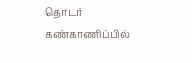தொடர் கண்காணிப்பில்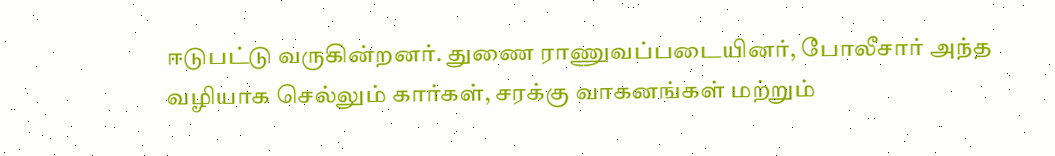ஈடுபட்டு வருகின்றனர். துணை ராணுவப்படையினர், போலீசார் அந்த வழியாக செல்லும் கார்கள், சரக்கு வாகனங்கள் மற்றும்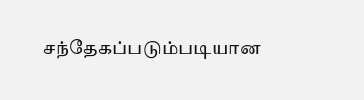சந்தேகப்படும்படியான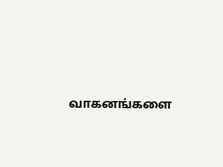வாகனங்களை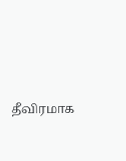தீவிரமாக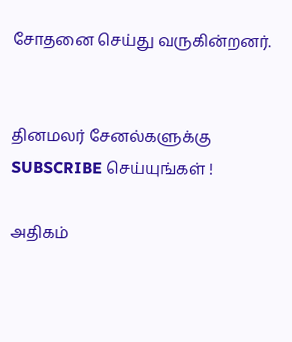சோதனை செய்து வருகின்றனர்.


தினமலர் சேனல்களுக்கு SUBSCRIBE செய்யுங்கள் !

அதிகம்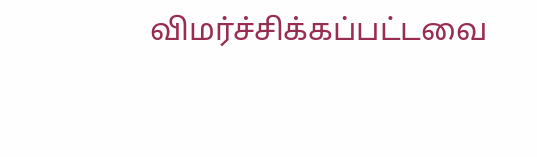விமர்ச்சிக்கப்பட்டவை